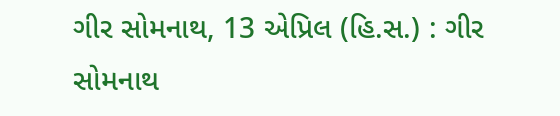ગીર સોમનાથ, 13 એપ્રિલ (હિ.સ.) : ગીર સોમનાથ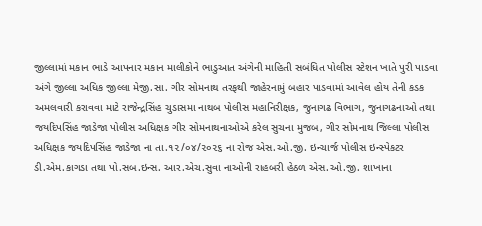જીલ્લામાં મકાન ભાડે આપનાર મકાન માલીકોને ભાડુઆત અંગેની માહિતી સબંધિત પોલીસ સ્ટેશન ખાતે પુરી પાડવા અંગે જીલ્લા અધિક જીલ્લા મેજી.સા. ગીર સોમનાથ તરફથી જાહેરનામું બહાર પાડવામાં આવેલ હોય તેની કડક અમલવારી કરાવવા માટે રાજેન્દ્રસિંહ ચુડાસમા નાથબ પોલીસ મહાનિરીક્ષક, જુનાગઢ વિભાગ, જુનાગઢનાઓ તથા જયદિપસિંહ જાડેજા પોલીસ અધિક્ષક ગીર સોમનાથનાઓએ કરેલ સુચના મુજબ, ગીર સોમનાથ જિલ્લા પોલીસ અધિક્ષક જયદિપસિંહ જાડેજા ના તા.૧૨/૦૪/૨૦૨૬ ના રોજ એસ.ઓ.જી. ઇન્ચાર્જ પોલીસ ઇન્સ્પેકટર ડી.એમ.કાગડા તથા પો.સબ.ઇન્સ. આર.એચ.સુવા નાઓની રાહબરી હેઠળ એસ.ઓ.જી. શાખાના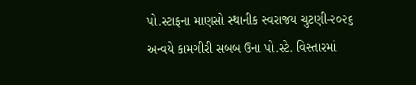પો.સ્ટાફના માણસો સ્થાનીક સ્વરાજય ચુટણી-૨૦૨૬ અન્વયે કામગીરી સબબ ઉના પો.સ્ટે. વિસ્તારમાં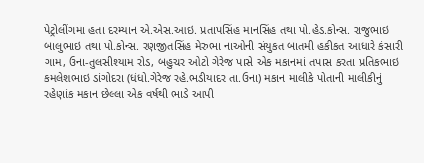પેટ્રોલીંગમા હતા દરમ્યાન એ.એસ.આઇ. પ્રતાપસિંહ માનસિંહ તથા પો.હેડ.કોન્સ. રાજુભાઇ બાલુભાઇ તથા પો.કોન્સ. રણજીતસિંહ મેરુભા નાઓની સંયુકત બાતમી હકીકત આધારે કંસારી ગામ, ઉના-તુલસીશ્યામ રોડ, બહુચર ઓટો ગેરેજ પાસે એક મકાનમાં તપાસ કરતા પ્રતિકભાઇ કમલેશભાઇ ડાંગોદરા (ધંધો.ગેરેજ રહે.ભડીયાદર તા.ઉના) મકાન માલીકે પોતાની માલીકીનું રહેણાંક મકાન છેલ્લા એક વર્ષથી ભાડે આપી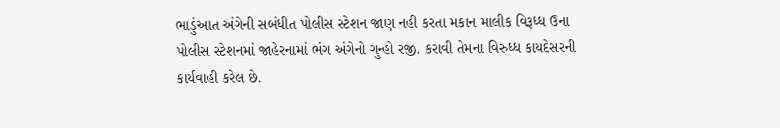ભાડુંઆત અંગેની સબંધીત પોલીસ સ્ટેશન જાણ નહી કરતા મકાન માલીક વિરૂધ્ધ ઉના પોલીસ સ્ટેશનમાં જાહેરનામાં ભંગ અંગેનો ગુન્હો રજી. કરાવી તેમના વિરુધ્ધ કાયદેસરની કાર્યવાહી કરેલ છે.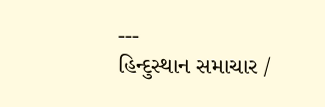---
હિન્દુસ્થાન સમાચાર /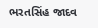ભરતસિંહ જાદવ